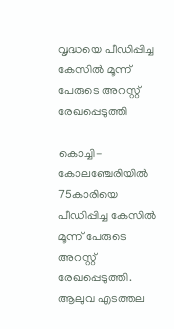വൃദ്ധയെ പീഡിപ്പിച്ച കേസില്‍ മൂന്ന് പേരുടെ അറസ്റ്റ് രേഖപ്പെടുത്തി

കൊച്ചി- കോലഞ്ചേരിയില്‍ 75കാരിയെ പീഡിപ്പിച്ച കേസില്‍ മൂന്ന് പേരുടെ അറസ്റ്റ് രേഖപ്പെടുത്തി. ആലുവ എടത്തല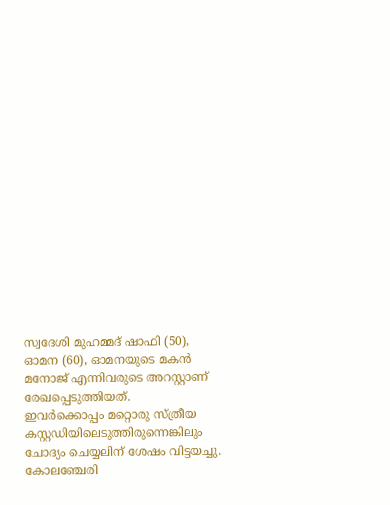സ്വദേശി മുഹമ്മദ് ഷാഫി (50), ഓമന (60), ഓമനയുടെ മകന്‍ മനോജ് എന്നിവരുടെ അറസ്റ്റാണ് രേഖപ്പെടുത്തിയത്.
ഇവര്‍ക്കൊപ്പം മറ്റൊരു സ്ത്രീയ കസ്റ്റഡിയിലെടുത്തിരുന്നെങ്കിലും ചോദ്യം ചെയ്യലിന് ശേഷം വിട്ടയച്ചു.
കോലഞ്ചേരി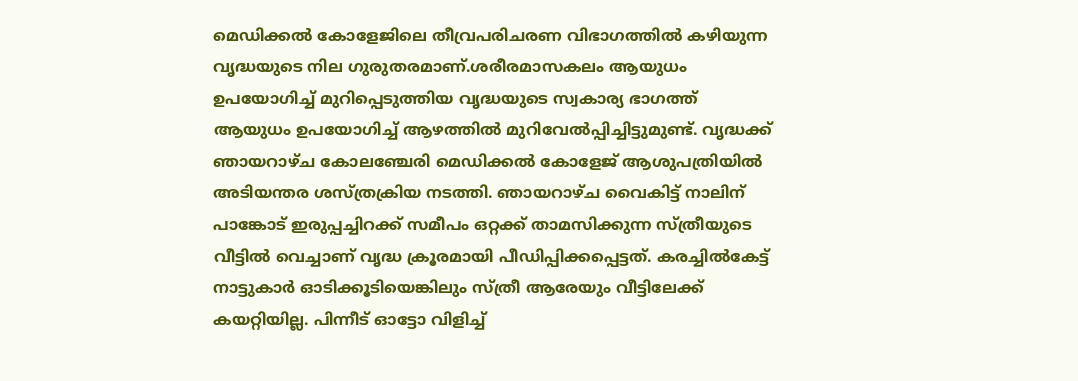മെഡിക്കല്‍ കോളേജിലെ തീവ്രപരിചരണ വിഭാഗത്തില്‍ കഴിയുന്ന വൃദ്ധയുടെ നില ഗുരുതരമാണ്.ശരീരമാസകലം ആയുധം ഉപയോഗിച്ച് മുറിപ്പെടുത്തിയ വൃദ്ധയുടെ സ്വകാര്യ ഭാഗത്ത് ആയുധം ഉപയോഗിച്ച് ആഴത്തില്‍ മുറിവേല്‍പ്പിച്ചിട്ടുമുണ്ട്. വൃദ്ധക്ക് ഞായറാഴ്ച കോലഞ്ചേരി മെഡിക്കല്‍ കോളേജ് ആശുപത്രിയില്‍ അടിയന്തര ശസ്ത്രക്രിയ നടത്തി. ഞായറാഴ്ച വൈകിട്ട് നാലിന് പാങ്കോട് ഇരുപ്പച്ചിറക്ക് സമീപം ഒറ്റക്ക് താമസിക്കുന്ന സ്ത്രീയുടെ വീട്ടില്‍ വെച്ചാണ് വൃദ്ധ ക്രൂരമായി പീഡിപ്പിക്കപ്പെട്ടത്. കരച്ചില്‍കേട്ട് നാട്ടുകാര്‍ ഓടിക്കൂടിയെങ്കിലും സ്ത്രീ ആരേയും വീട്ടിലേക്ക് കയറ്റിയില്ല. പിന്നീട് ഓട്ടോ വിളിച്ച്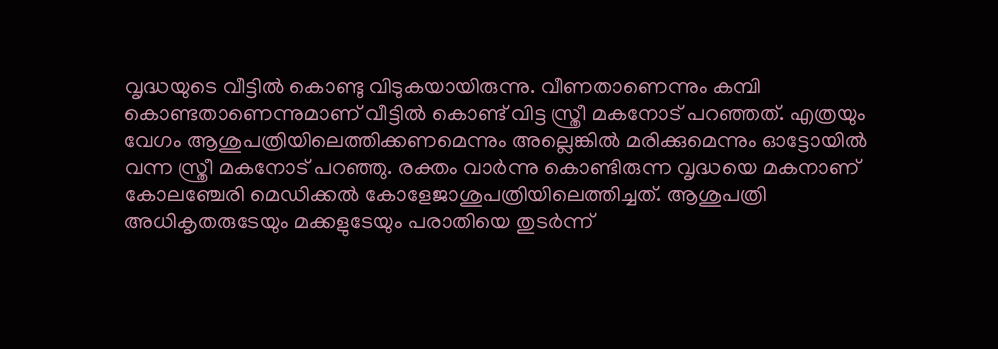വൃദ്ധയുടെ വീട്ടില്‍ കൊണ്ടു വിടുകയായിരുന്നു. വീണതാണെന്നും കമ്പി കൊണ്ടതാണെന്നുമാണ് വീട്ടില്‍ കൊണ്ട് വിട്ട സ്ത്രീ മകനോട് പറഞ്ഞത്. എത്രയും വേഗം ആശുപത്രിയിലെത്തിക്കണമെന്നും അല്ലെങ്കില്‍ മരിക്കുമെന്നും ഓട്ടോയില്‍ വന്ന സ്ത്രീ മകനോട് പറഞ്ഞു. രക്തം വാര്‍ന്നു കൊണ്ടിരുന്ന വൃദ്ധയെ മകനാണ് കോലഞ്ചേരി മെഡിക്കല്‍ കോളേജാശുപത്രിയിലെത്തിച്ചത്. ആശുപത്രി അധികൃതരുടേയും മക്കളുടേയും പരാതിയെ തുടര്‍ന്ന്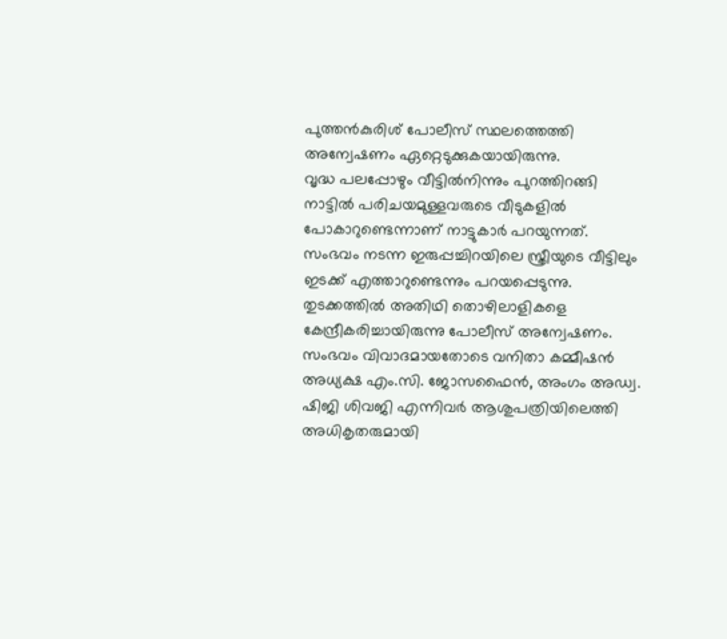പുത്തന്‍കുരിശ് പോലീസ് സ്ഥലത്തെത്തി അന്വേഷണം ഏറ്റെടുക്കുകയായിരുന്നു.
വൃദ്ധ പലപ്പോഴും വീട്ടില്‍നിന്നും പുറത്തിറങ്ങി നാട്ടില്‍ പരിചയമുള്ളവരുടെ വീടുകളില്‍ പോകാറുണ്ടെന്നാണ് നാട്ടുകാര്‍ പറയുന്നത്. സംഭവം നടന്ന ഇരുപ്പച്ചിറയിലെ സ്ത്രീയുടെ വീട്ടിലും ഇടക്ക് എത്താറുണ്ടെന്നും പറയപ്പെടുന്നു. തുടക്കത്തില്‍ അതിഥി തൊഴിലാളികളെ കേന്ദ്രീകരിച്ചായിരുന്നു പോലീസ് അന്വേഷണം. സംഭവം വിവാദമായതോടെ വനിതാ കമ്മീഷന്‍ അധ്യക്ഷ എം.സി. ജോസഫൈന്‍, അംഗം അഡ്വ. ഷിജി ശിവജി എന്നിവര്‍ ആശുപത്രിയിലെത്തി അധികൃതരുമായി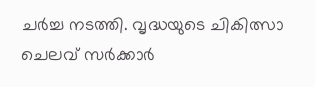ചര്‍ച്ച നടത്തി. വൃദ്ധയുടെ ചികിത്സാ ചെലവ് സര്‍ക്കാര്‍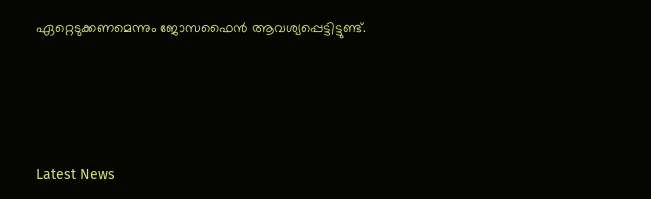ഏറ്റെടുക്കണമെന്നും ജോസഫൈന്‍ ആവശ്യപ്പെട്ടിട്ടുണ്ട്.





Latest News